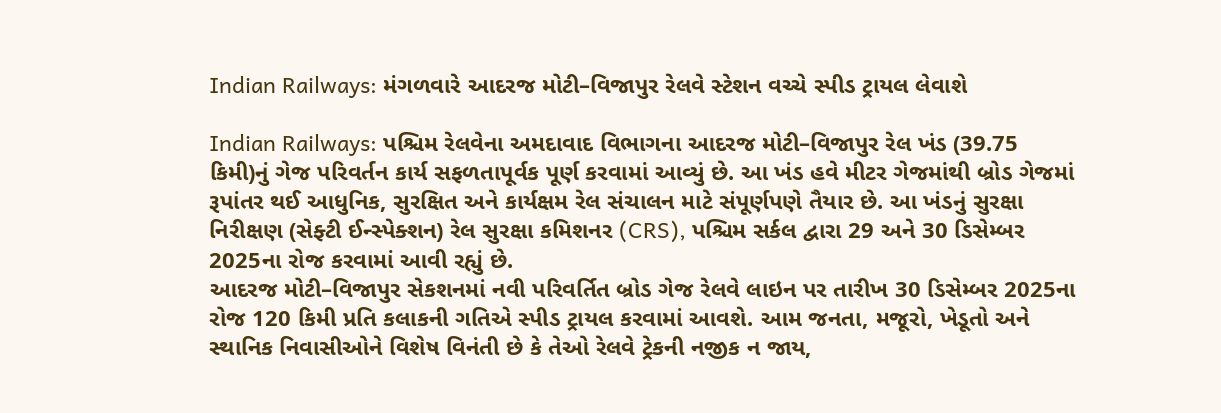Indian Railways: મંગળવારે આદરજ મોટી–વિજાપુર રેલવે સ્ટેશન વચ્ચે સ્પીડ ટ્રાયલ લેવાશે

Indian Railways: પશ્ચિમ રેલવેના અમદાવાદ વિભાગના આદરજ મોટી–વિજાપુર રેલ ખંડ (39.75 કિમી)નું ગેજ પરિવર્તન કાર્ય સફળતાપૂર્વક પૂર્ણ કરવામાં આવ્યું છે. આ ખંડ હવે મીટર ગેજમાંથી બ્રોડ ગેજમાં રૂપાંતર થઈ આધુનિક, સુરક્ષિત અને કાર્યક્ષમ રેલ સંચાલન માટે સંપૂર્ણપણે તૈયાર છે. આ ખંડનું સુરક્ષા નિરીક્ષણ (સેફ્ટી ઈન્સ્પેક્શન) રેલ સુરક્ષા કમિશનર (CRS), પશ્ચિમ સર્કલ દ્વારા 29 અને 30 ડિસેમ્બર 2025ના રોજ કરવામાં આવી રહ્યું છે.
આદરજ મોટી–વિજાપુર સેકશનમાં નવી પરિવર્તિત બ્રોડ ગેજ રેલવે લાઇન પર તારીખ 30 ડિસેમ્બર 2025ના રોજ 120 કિમી પ્રતિ કલાકની ગતિએ સ્પીડ ટ્રાયલ કરવામાં આવશે. આમ જનતા, મજૂરો, ખેડૂતો અને સ્થાનિક નિવાસીઓને વિશેષ વિનંતી છે કે તેઓ રેલવે ટ્રેકની નજીક ન જાય,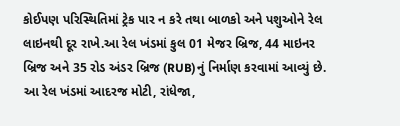કોઈપણ પરિસ્થિતિમાં ટ્રેક પાર ન કરે તથા બાળકો અને પશુઓને રેલ લાઇનથી દૂર રાખે.આ રેલ ખંડમાં કુલ 01 મેજર બ્રિજ, 44 માઇનર બ્રિજ અને 35 રોડ અંડર બ્રિજ (RUB)નું નિર્માણ કરવામાં આવ્યું છે. આ રેલ ખંડમાં આદરજ મોટી, રાંધેજા,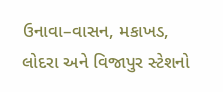ઉનાવા–વાસન, મકાખડ, લોદરા અને વિજાપુર સ્ટેશનો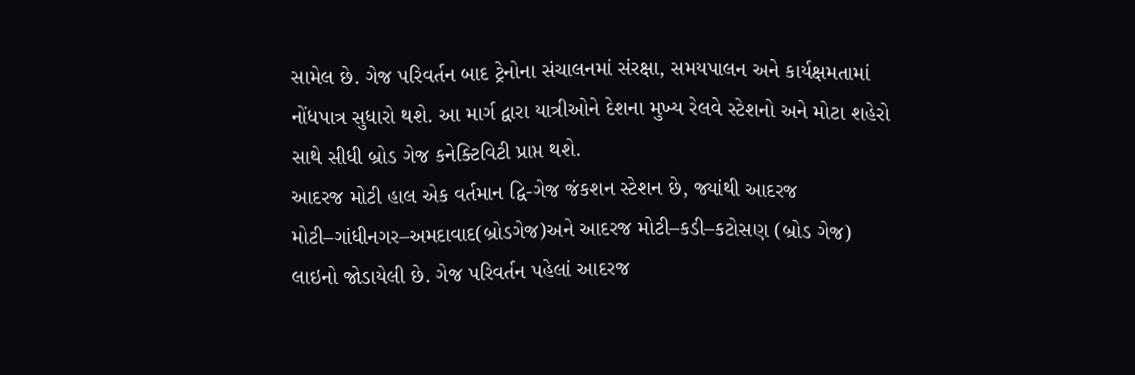સામેલ છે. ગેજ પરિવર્તન બાદ ટ્રેનોના સંચાલનમાં સંરક્ષા, સમયપાલન અને કાર્યક્ષમતામાં નોંધપાત્ર સુધારો થશે. આ માર્ગ દ્વારા યાત્રીઓને દેશના મુખ્ય રેલવે સ્ટેશનો અને મોટા શહેરો સાથે સીધી બ્રોડ ગેજ કનેક્ટિવિટી પ્રાપ્ત થશે.
આદરજ મોટી હાલ એક વર્તમાન દ્વિ-ગેજ જંકશન સ્ટેશન છે, જ્યાંથી આદરજ મોટી–ગાંધીનગર–અમદાવાદ(બ્રોડગેજ)અને આદરજ મોટી–કડી–કટોસણ (બ્રોડ ગેજ) લાઇનો જોડાયેલી છે. ગેજ પરિવર્તન પહેલાં આદરજ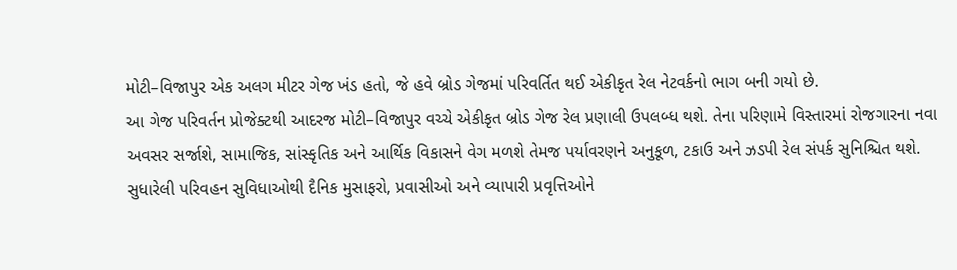મોટી–વિજાપુર એક અલગ મીટર ગેજ ખંડ હતો, જે હવે બ્રોડ ગેજમાં પરિવર્તિત થઈ એકીકૃત રેલ નેટવર્કનો ભાગ બની ગયો છે.
આ ગેજ પરિવર્તન પ્રોજેક્ટથી આદરજ મોટી–વિજાપુર વચ્ચે એકીકૃત બ્રોડ ગેજ રેલ પ્રણાલી ઉપલબ્ધ થશે. તેના પરિણામે વિસ્તારમાં રોજગારના નવા અવસર સર્જાશે, સામાજિક, સાંસ્કૃતિક અને આર્થિક વિકાસને વેગ મળશે તેમજ પર્યાવરણને અનુકૂળ, ટકાઉ અને ઝડપી રેલ સંપર્ક સુનિશ્ચિત થશે. સુધારેલી પરિવહન સુવિધાઓથી દૈનિક મુસાફરો, પ્રવાસીઓ અને વ્યાપારી પ્રવૃત્તિઓને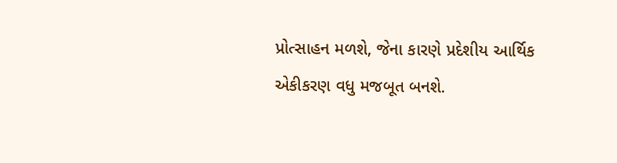પ્રોત્સાહન મળશે, જેના કારણે પ્રદેશીય આર્થિક એકીકરણ વધુ મજબૂત બનશે.